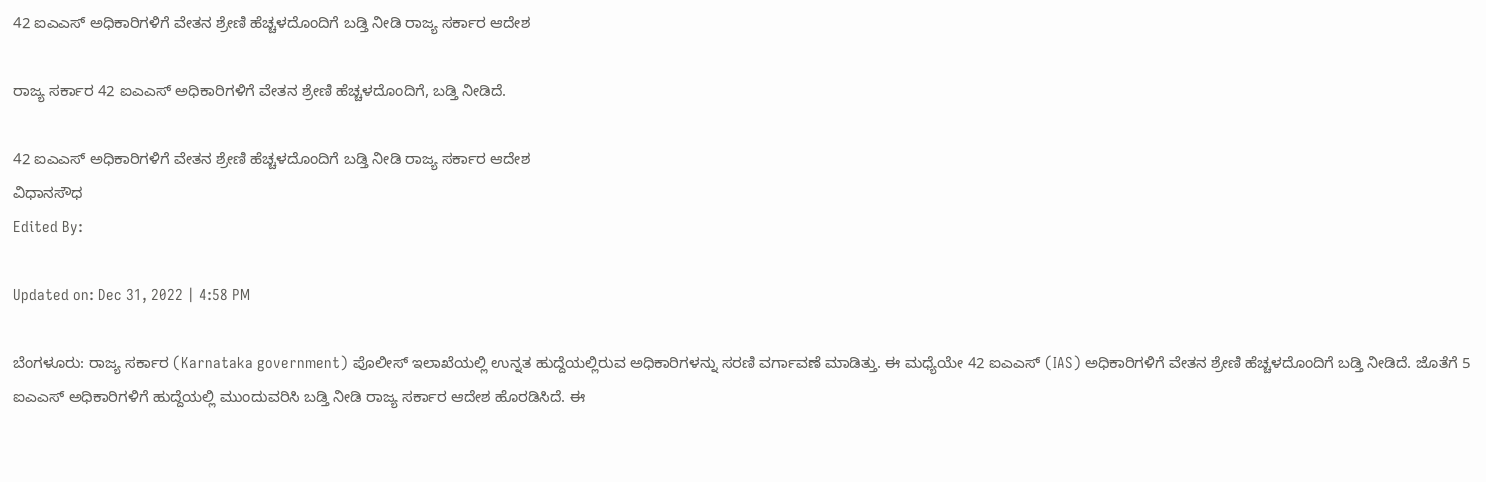42 ಐಎಎಸ್ ಅಧಿಕಾರಿಗಳಿಗೆ ವೇತನ ಶ್ರೇಣಿ ಹೆಚ್ಚಳದೊಂದಿಗೆ ಬಡ್ತಿ ನೀಡಿ ರಾಜ್ಯ ಸರ್ಕಾರ ಆದೇಶ

ರಾಜ್ಯ ಸರ್ಕಾರ 42 ಐಎಎಸ್ ಅಧಿಕಾರಿಗಳಿಗೆ ವೇತನ ಶ್ರೇಣಿ ಹೆಚ್ಚಳದೊಂದಿಗೆ, ಬಡ್ತಿ ನೀಡಿದೆ.

42 ಐಎಎಸ್ ಅಧಿಕಾರಿಗಳಿಗೆ ವೇತನ ಶ್ರೇಣಿ ಹೆಚ್ಚಳದೊಂದಿಗೆ ಬಡ್ತಿ ನೀಡಿ ರಾಜ್ಯ ಸರ್ಕಾರ ಆದೇಶ
ವಿಧಾನಸೌಧ
Edited By:

Updated on: Dec 31, 2022 | 4:58 PM

ಬೆಂಗಳೂರು: ರಾಜ್ಯ ಸರ್ಕಾರ (Karnataka government) ಪೊಲೀಸ್ ಇಲಾಖೆಯಲ್ಲಿ ಉನ್ನತ ಹುದ್ದೆಯಲ್ಲಿರುವ ಅಧಿಕಾರಿಗಳನ್ನು ಸರಣಿ ವರ್ಗಾವಣೆ ಮಾಡಿತ್ತು. ಈ ಮಧ್ಯೆಯೇ 42 ಐಎಎಸ್ (IAS) ಅಧಿಕಾರಿಗಳಿಗೆ ವೇತನ ಶ್ರೇಣಿ ಹೆಚ್ಚಳದೊಂದಿಗೆ ಬಡ್ತಿ ನೀಡಿದೆ. ಜೊತೆಗೆ 5 ಐಎಎಸ್ ಅಧಿಕಾರಿಗಳಿಗೆ ಹುದ್ದೆಯಲ್ಲಿ ಮುಂದುವರಿಸಿ ಬಡ್ತಿ ನೀಡಿ ರಾಜ್ಯ ಸರ್ಕಾರ ಆದೇಶ ಹೊರಡಿಸಿದೆ. ಈ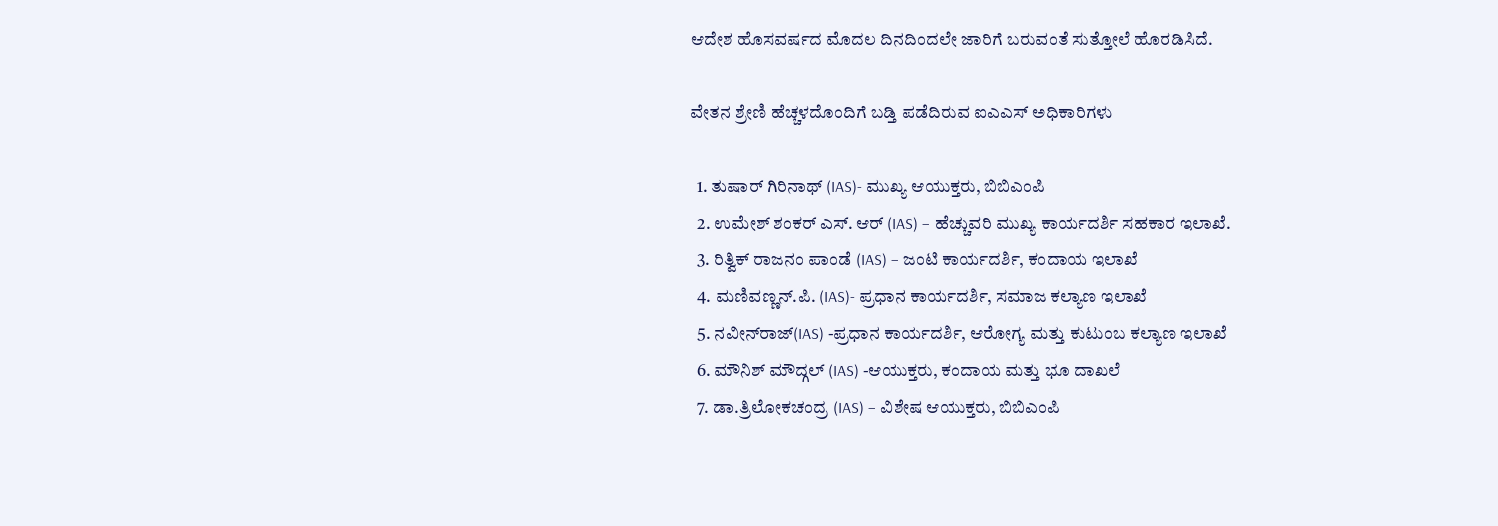ಆದೇಶ ಹೊಸವರ್ಷದ ಮೊದಲ ದಿನದಿಂದಲೇ ಜಾರಿಗೆ ಬರುವಂತೆ ಸುತ್ತೋಲೆ ಹೊರಡಿಸಿದೆ.

ವೇತನ ಶ್ರೇಣಿ ಹೆಚ್ಚಳದೊಂದಿಗೆ ಬಡ್ತಿ ಪಡೆದಿರುವ ಐಎಎಸ್ ಅಧಿಕಾರಿಗಳು

  1. ತುಷಾರ್ ಗಿರಿನಾಥ್ (IAS)- ಮುಖ್ಯ ಆಯುಕ್ತರು, ಬಿಬಿಎಂಪಿ
  2. ಉಮೇಶ್ ಶಂಕರ್ ಎಸ್. ಆರ್ (IAS) – ಹೆಚ್ಚುವರಿ ಮುಖ್ಯ ಕಾರ್ಯದರ್ಶಿ ಸಹಕಾರ ಇಲಾಖೆ.
  3. ರಿತ್ವಿಕ್ ರಾಜನಂ ಪಾಂಡೆ (IAS) – ಜಂಟಿ ಕಾರ್ಯದರ್ಶಿ, ಕಂದಾಯ ಇಲಾಖೆ
  4. ಮಣಿವಣ್ಣನ್.ಪಿ. (IAS)- ಪ್ರಧಾನ ಕಾರ್ಯದರ್ಶಿ, ಸಮಾಜ ಕಲ್ಯಾಣ ಇಲಾಖೆ
  5. ನವೀನ್‍ರಾಜ್(IAS) -ಪ್ರಧಾನ ಕಾರ್ಯದರ್ಶಿ, ಆರೋಗ್ಯ ಮತ್ತು ಕುಟುಂಬ ಕಲ್ಯಾಣ ಇಲಾಖೆ
  6. ಮೌನಿಶ್ ಮೌದ್ಗಲ್ (IAS) -ಆಯುಕ್ತರು, ಕಂದಾಯ ಮತ್ತು ಭೂ ದಾಖಲೆ
  7. ಡಾ.ತ್ರಿಲೋಕಚಂದ್ರ (IAS) – ವಿಶೇಷ ಆಯುಕ್ತರು, ಬಿಬಿಎಂಪಿ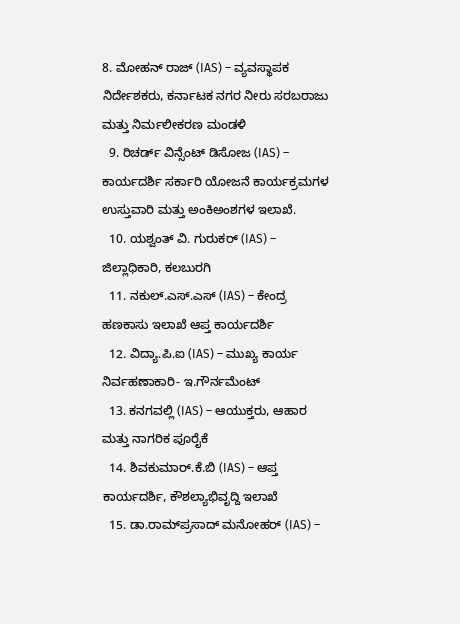8. ಮೋಹನ್ ರಾಜ್ (IAS) – ವ್ಯವಸ್ಥಾಪಕ ನಿರ್ದೇಶಕರು, ಕರ್ನಾಟಕ ನಗರ ನೀರು ಸರಬರಾಜು ಮತ್ತು ನಿರ್ಮಲೀಕರಣ ಮಂಡಳಿ
  9. ರಿಚರ್ಡ್ ವಿನ್ಸೆಂಟ್ ಡಿಸೋಜ (IAS) – ಕಾರ್ಯದರ್ಶಿ ಸರ್ಕಾರಿ ಯೋಜನೆ ಕಾರ್ಯಕ್ರಮಗಳ ಉಸ್ತುವಾರಿ ಮತ್ತು ಅಂಕಿಅಂಶಗಳ ಇಲಾಖೆ.
  10. ಯಶ್ವಂತ್ ವಿ. ಗುರುಕರ್ (IAS) – ಜಿಲ್ಲಾಧಿಕಾರಿ, ಕಲಬುರಗಿ
  11. ನಕುಲ್.ಎಸ್.ಎಸ್ (IAS) – ಕೇಂದ್ರ ಹಣಕಾಸು ಇಲಾಖೆ ಆಪ್ತ ಕಾರ್ಯದರ್ಶಿ
  12. ವಿದ್ಯಾ.ಪಿ.ಐ (IAS) – ಮುಖ್ಯ ಕಾರ್ಯ ನಿರ್ವಹಣಾಕಾರಿ- ಇ.ಗೌರ್ನಮೆಂಟ್
  13. ಕನಗವಲ್ಲಿ (IAS) – ಆಯುಕ್ತರು, ಆಹಾರ ಮತ್ತು ನಾಗರಿಕ ಪೂರೈಕೆ
  14. ಶಿವಕುಮಾರ್.ಕೆ.ಬಿ (IAS) – ಆಪ್ತ ಕಾರ್ಯದರ್ಶಿ, ಕೌಶಲ್ಯಾಭಿವೃದ್ದಿ ಇಲಾಖೆ
  15. ಡಾ.ರಾಮ್‍ಪ್ರಸಾದ್ ಮನೋಹರ್ (IAS) –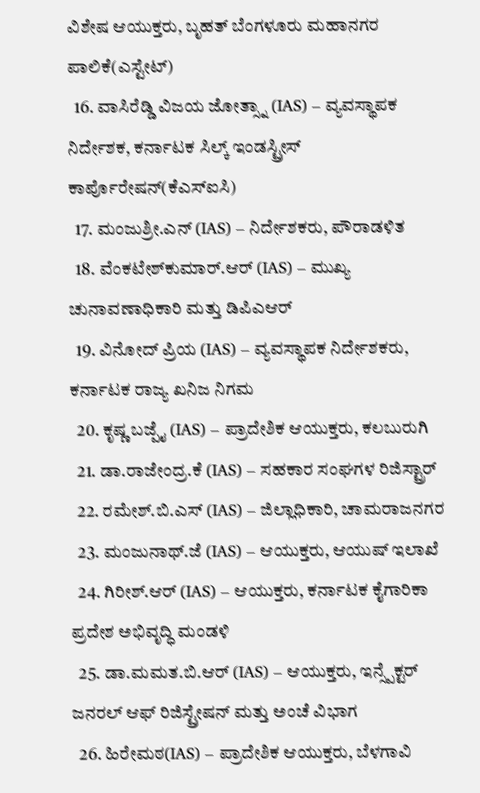ವಿಶೇಷ ಆಯುಕ್ತರು, ಬೃಹತ್ ಬೆಂಗಳೂರು ಮಹಾನಗರ ಪಾಲಿಕೆ(ಎಸ್ಟೇಟ್)
  16. ವಾಸಿರೆಡ್ಡಿ ವಿಜಯ ಜೋತ್ಸ್ನಾ (IAS) – ವ್ಯವಸ್ಥಾಪಕ ನಿರ್ದೇಶಕ, ಕರ್ನಾಟಕ ಸಿಲ್ಕ್ ಇಂಡಸ್ಟ್ರೀಸ್ ಕಾರ್ಪೊರೇಷನ್(ಕೆಎಸ್‍ಐಸಿ)
  17. ಮಂಜುಶ್ರೀ.ಎನ್ (IAS) – ನಿರ್ದೇಶಕರು, ಪೌರಾಡಳಿತ
  18. ವೆಂಕಟೇಶ್‍ಕುಮಾರ್.ಆರ್ (IAS) – ಮುಖ್ಯ ಚುನಾವಣಾಧಿಕಾರಿ ಮತ್ತು ಡಿಪಿಎಆರ್
  19. ವಿನೋದ್ ಪ್ರಿಯ (IAS) – ವ್ಯವಸ್ಥಾಪಕ ನಿರ್ದೇಶಕರು, ಕರ್ನಾಟಕ ರಾಜ್ಯ ಖನಿಜ ನಿಗಮ
  20. ಕೃಷ್ಣ ಬಜ್ಪೈ (IAS) – ಪ್ರಾದೇಶಿಕ ಆಯುಕ್ತರು, ಕಲಬುರುಗಿ
  21. ಡಾ.ರಾಜೇಂದ್ರ.ಕೆ (IAS) – ಸಹಕಾರ ಸಂಘಗಳ ರಿಜಿಸ್ಟ್ರಾರ್
  22. ರಮೇಶ್.ಬಿ.ಎಸ್ (IAS) – ಜಿಲ್ಲಾಧಿಕಾರಿ, ಚಾಮರಾಜನಗರ
  23. ಮಂಜುನಾಥ್.ಜೆ (IAS) – ಆಯುಕ್ತರು, ಆಯುಷ್ ಇಲಾಖೆ
  24. ಗಿರೀಶ್.ಆರ್ (IAS) – ಆಯುಕ್ತರು, ಕರ್ನಾಟಕ ಕೈಗಾರಿಕಾ ಪ್ರದೇಶ ಅಭಿವೃದ್ಧಿ ಮಂಡಳಿ
  25. ಡಾ.ಮಮತ.ಬಿ.ಆರ್ (IAS) – ಆಯುಕ್ತರು, ಇನ್ಸ್ಪೆಕ್ಟರ್ ಜನರಲ್ ಆಫ್ ರಿಜಿಸ್ಟ್ರೇಷನ್ ಮತ್ತು ಅಂಚೆ ವಿಭಾಗ
  26. ಹಿರೇಮಠ(IAS) – ಪ್ರಾದೇಶಿಕ ಆಯುಕ್ತರು, ಬೆಳಗಾವಿ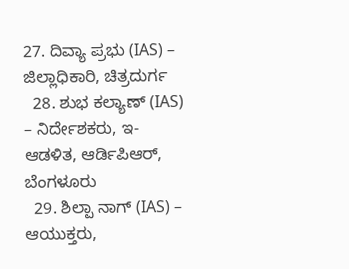27. ದಿವ್ಯಾ ಪ್ರಭು (IAS) – ಜಿಲ್ಲಾಧಿಕಾರಿ, ಚಿತ್ರದುರ್ಗ
  28. ಶುಭ ಕಲ್ಯಾಣ್ (IAS) – ನಿರ್ದೇಶಕರು, ಇ- ಆಡಳಿತ, ಆರ್ಡಿಪಿಆರ್, ಬೆಂಗಳೂರು
  29. ಶಿಲ್ಪಾ ನಾಗ್ (IAS) – ಆಯುಕ್ತರು,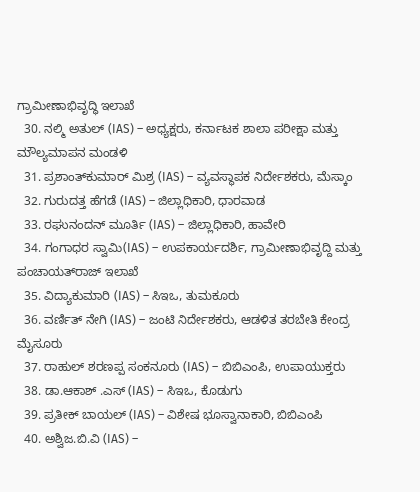ಗ್ರಾಮೀಣಾಭಿವೃದ್ಧಿ ಇಲಾಖೆ
  30. ನಲ್ಮಿ ಅತುಲ್ (IAS) – ಅಧ್ಯಕ್ಷರು, ಕರ್ನಾಟಕ ಶಾಲಾ ಪರೀಕ್ಷಾ ಮತ್ತು ಮೌಲ್ಯಮಾಪನ ಮಂಡಳಿ
  31. ಪ್ರಶಾಂತ್‍ಕುಮಾರ್ ಮಿಶ್ರ (IAS) – ವ್ಯವಸ್ಥಾಪಕ ನಿರ್ದೇಶಕರು, ಮೆಸ್ಕಾಂ
  32. ಗುರುದತ್ತ ಹೆಗಡೆ (IAS) – ಜಿಲ್ಲಾಧಿಕಾರಿ, ಧಾರವಾಡ
  33. ರಘುನಂದನ್ ಮೂರ್ತಿ (IAS) – ಜಿಲ್ಲಾಧಿಕಾರಿ, ಹಾವೇರಿ
  34. ಗಂಗಾಧರ ಸ್ವಾಮಿ(IAS) – ಉಪಕಾರ್ಯದರ್ಶಿ, ಗ್ರಾಮೀಣಾಭಿವೃದ್ದಿ ಮತ್ತು ಪಂಚಾಯತ್‍ರಾಜ್ ಇಲಾಖೆ
  35. ವಿದ್ಯಾಕುಮಾರಿ (IAS) – ಸಿಇಒ, ತುಮಕೂರು
  36. ವರ್ಣಿತ್ ನೇಗಿ (IAS) – ಜಂಟಿ ನಿರ್ದೇಶಕರು, ಆಡಳಿತ ತರಬೇತಿ ಕೇಂದ್ರ ಮೈಸೂರು
  37. ರಾಹುಲ್ ಶರಣಪ್ಪ ಸಂಕನೂರು (IAS) – ಬಿಬಿಎಂಪಿ, ಉಪಾಯುಕ್ತರು
  38. ಡಾ.ಆಕಾಶ್ .ಎಸ್ (IAS) – ಸಿಇಒ, ಕೊಡುಗು
  39. ಪ್ರತೀಕ್ ಬಾಯಲ್ (IAS) – ವಿಶೇಷ ಭೂಸ್ವಾನಾಕಾರಿ, ಬಿಬಿಎಂಪಿ
  40. ಅಶ್ವಿಜ.ಬಿ.ವಿ (IAS) –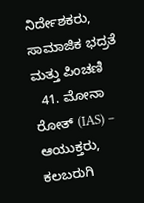ನಿರ್ದೇಶಕರು, ಸಾಮಾಜಿಕ ಭದ್ರತೆ ಮತ್ತು ಪಿಂಚಣಿ
  41. ಮೋನಾ ರೋತ್ (IAS) – ಆಯುಕ್ತರು, ಕಲಬರುಗಿ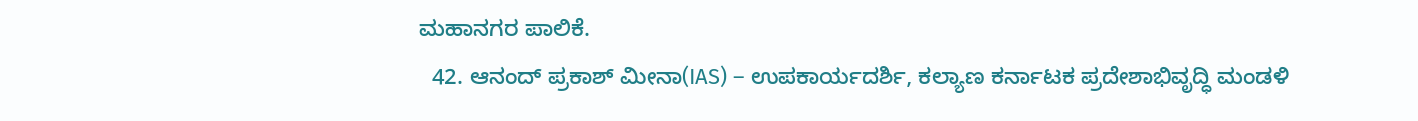ಮಹಾನಗರ ಪಾಲಿಕೆ.
  42. ಆನಂದ್ ಪ್ರಕಾಶ್ ಮೀನಾ(IAS) – ಉಪಕಾರ್ಯದರ್ಶಿ, ಕಲ್ಯಾಣ ಕರ್ನಾಟಕ ಪ್ರದೇಶಾಭಿವೃದ್ಧಿ ಮಂಡಳಿ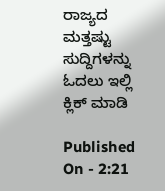ರಾಜ್ಯದ ಮತ್ತಷ್ಟು ಸುದ್ದಿಗಳನ್ನು ಓದಲು ಇಲ್ಲಿ ಕ್ಲಿಕ್ ಮಾಡಿ

Published On - 2:21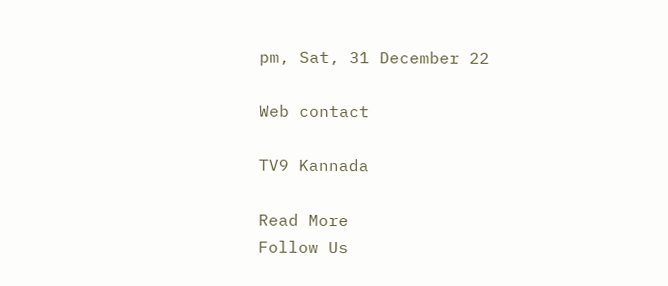pm, Sat, 31 December 22

Web contact

TV9 Kannada

Read More
Follow Us